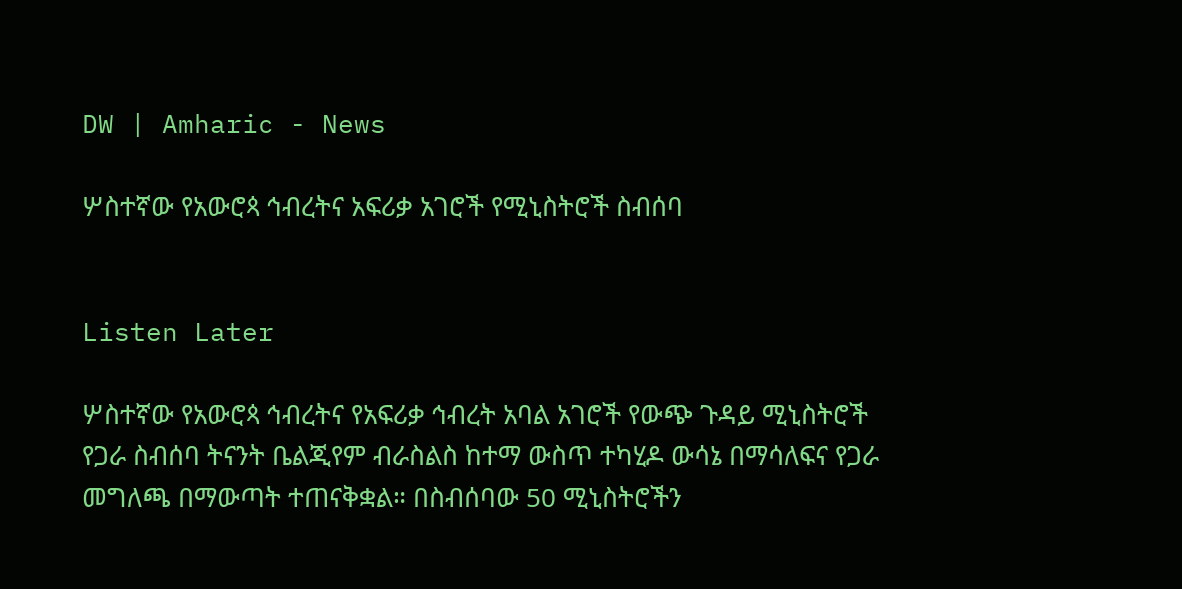DW | Amharic - News

ሦስተኛው የአውሮጳ ኅብረትና አፍሪቃ አገሮች የሚኒስትሮች ስብሰባ


Listen Later

ሦስተኛው የአውሮጳ ኅብረትና የአፍሪቃ ኅብረት አባል አገሮች የውጭ ጉዳይ ሚኒስትሮች የጋራ ስብሰባ ትናንት ቤልጂየም ብራስልስ ከተማ ውስጥ ተካሂዶ ውሳኔ በማሳለፍና የጋራ መግለጫ በማውጣት ተጠናቅቋል። በስብሰባው 50 ሚኒስትሮችን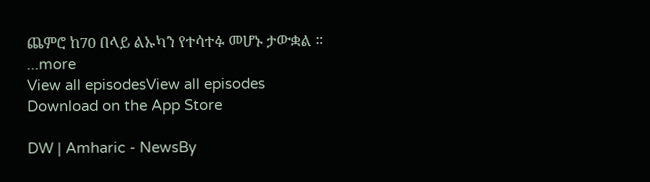ጨምሮ ከ70 በላይ ልኡካን የተሳተፉ መሆኑ ታውቋል ።
...more
View all episodesView all episodes
Download on the App Store

DW | Amharic - NewsBy